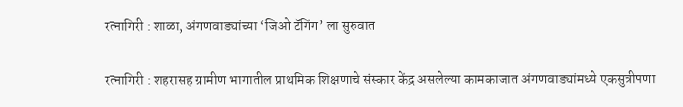रत्नागिरी : शाळा, अंगणवाड्यांच्या ‘जिओ टॅगिंग’ ला सुरुवात

रत्नागिरी : शहरासह ग्रामीण भागातील प्राथमिक शिक्षणाचे संस्कार केंद्र असलेल्या कामकाजात अंगणवाड्यांमध्ये एकसुत्रीपणा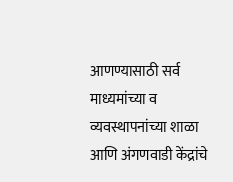आणण्यासाठी सर्व माध्यमांच्या व व्यवस्थापनांच्या शाळा आणि अंगणवाडी केंद्रांचे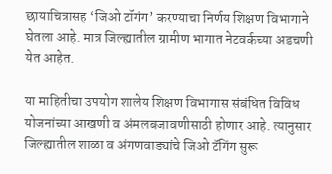छायाचित्रासह ‘जिओ टॉगंग’ करण्याचा निर्णय शिक्षण विभागाने घेतला आहे. मात्र जिल्ह्यातील ग्रामीण भागात नेटवर्कच्या अडचणी येत आहेत.

या माहितीचा उपयोग शालेय शिक्षण विभागास संबंधित विविध योजनांच्या आखणी व अंमलबजावणीसाठी होणार आहे. त्यानुसार जिल्ह्यातील शाळा व अंगणवाड्यांचे जिओ टॅगिंग सुरू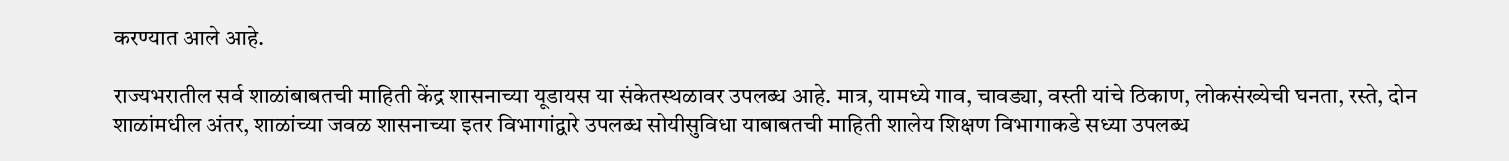करण्यात आले आहे.

राज्यभरातील सर्व शाळांबाबतची माहिती केंद्र शासनाच्या यूडायस या संकेतस्थळावर उपलब्ध आहे. मात्र, यामध्ये गाव, चावड्या, वस्ती यांचे ठिकाण, लोकसंख्येची घनता, रस्ते, दोन शाळांमधील अंतर, शाळांच्या जवळ शासनाच्या इतर विभागांद्वारे उपलब्ध सोयीसुविधा याबाबतची माहिती शालेय शिक्षण विभागाकडे सध्या उपलब्ध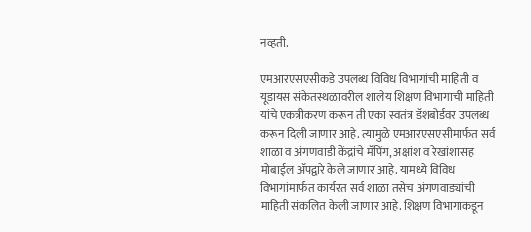नव्हती.

एमआरएसएसीकडे उपलब्ध विविध विभागांची माहिती व यूडायस संकेतस्थळावरील शालेय शिक्षण विभागाची माहिती यांचे एकत्रीकरण करून ती एका स्वतंत्र डॅशबोर्डवर उपलब्ध करून दिली जाणार आहे. त्यामुळे एमआरएसएसीमार्फत सर्व शाळा व अंगणवाडी केंद्रांचे मॅपिंग, अक्षांश व रेखांशासह मोबाईल ॲपद्वारे केले जाणार आहे. यामध्ये विविध विभागांमार्फत कार्यरत सर्व शाळा तसेच अंगणवाड्यांची माहिती संकलित केली जाणार आहे. शिक्षण विभागाकडून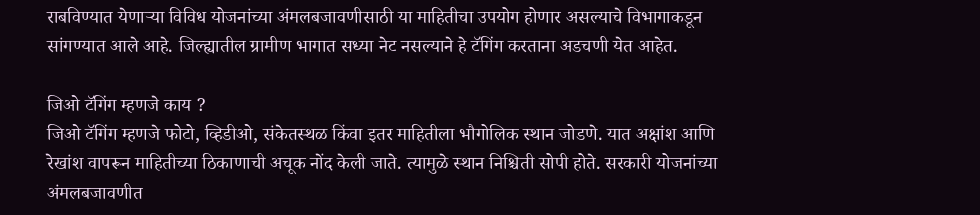राबविण्यात येणाऱ्या विविध योजनांच्या अंमलबजावणीसाठी या माहितीचा उपयोग होणार असल्याचे विभागाकडून सांगण्यात आले आहे. जिल्ह्यातील ग्रामीण भागात सध्या नेट नसल्याने हे टॅगिंग करताना अडचणी येत आहेत.

जिओ टॅगिंग म्हणजे काय ?
जिओ टॅगिंग म्हणजे फोटो, व्हिडीओ, संकेतस्थळ किंवा इतर माहितीला भौगोलिक स्थान जोडणे. यात अक्षांश आणि रेखांश वापरून माहितीच्या ठिकाणाची अचूक नोंद केली जाते. त्यामुळे स्थान निश्चिती सोपी होते. सरकारी योजनांच्या अंमलबजावणीत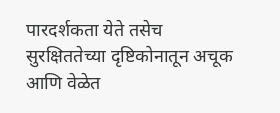पारदर्शकता येते तसेच सुरक्षिततेच्या दृष्टिकोनातून अचूक आणि वेळेत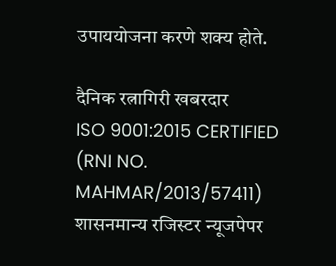उपाययोजना करणे शक्य होते.

दैनिक रत्नागिरी खबरदार
ISO 9001:2015 CERTIFIED
(RNI NO. MAHMAR/2013/57411)
शासनमान्य रजिस्टर न्यूजपेपर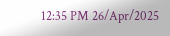12:35 PM 26/Apr/2025